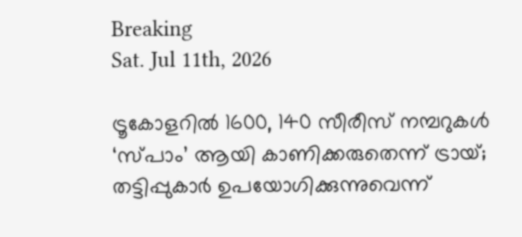Breaking
Sat. Jul 11th, 2026

ട്രൂകോളറില്‍ 1600, 140 സീരീസ് നമ്പറുകള്‍ ‘സ്പാം’ ആയി കാണിക്കരുതെന്ന് ട്രായ്; തട്ടിപ്പുകാര്‍ ഉപയോഗിക്കുന്നുവെന്ന്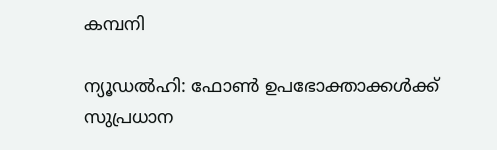കമ്പനി

ന്യൂഡല്‍ഹി: ഫോണ്‍ ഉപഭോക്താക്കള്‍ക്ക് സുപ്രധാന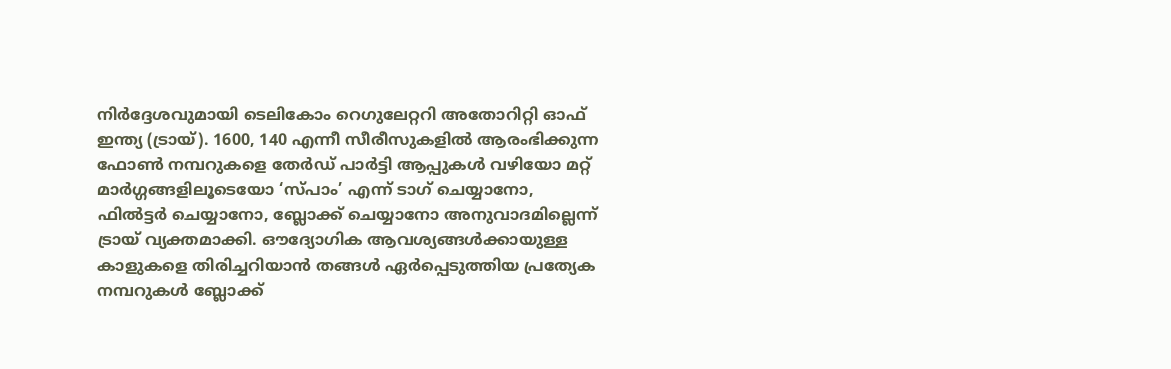നിര്‍ദ്ദേശവുമായി ടെലികോം റെഗുലേറ്ററി അതോറിറ്റി ഓഫ് ഇന്ത്യ (ട്രായ്). 1600, 140 എന്നീ സീരീസുകളില്‍ ആരംഭിക്കുന്ന ഫോണ്‍ നമ്പറുകളെ തേര്‍ഡ് പാര്‍ട്ടി ആപ്പുകള്‍ വഴിയോ മറ്റ് മാര്‍ഗ്ഗങ്ങളിലൂടെയോ ‘സ്പാം’ എന്ന് ടാഗ് ചെയ്യാനോ, ഫില്‍ട്ടര്‍ ചെയ്യാനോ, ബ്ലോക്ക് ചെയ്യാനോ അനുവാദമില്ലെന്ന് ട്രായ് വ്യക്തമാക്കി. ഔദ്യോഗിക ആവശ്യങ്ങള്‍ക്കായുള്ള കാളുകളെ തിരിച്ചറിയാന്‍ തങ്ങള്‍ ഏര്‍പ്പെടുത്തിയ പ്രത്യേക നമ്പറുകള്‍ ബ്ലോക്ക്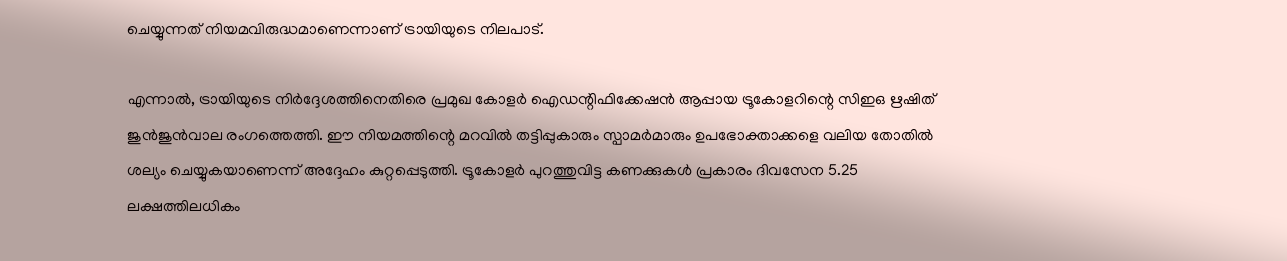ചെയ്യുന്നത് നിയമവിരുദ്ധമാണെന്നാണ് ട്രായിയുടെ നിലപാട്.

എന്നാല്‍, ട്രായിയുടെ നിര്‍ദ്ദേശത്തിനെതിരെ പ്രമുഖ കോളര്‍ ഐഡന്റിഫിക്കേഷന്‍ ആപ്പായ ട്രൂകോളറിന്റെ സിഇഒ ഋഷിത് ജുന്‍ജുന്‍വാല രംഗത്തെത്തി. ഈ നിയമത്തിന്റെ മറവില്‍ തട്ടിപ്പുകാരും സ്പാമര്‍മാരും ഉപഭോക്താക്കളെ വലിയ തോതില്‍ ശല്യം ചെയ്യുകയാണെന്ന് അദ്ദേഹം കുറ്റപ്പെടുത്തി. ട്രൂകോളര്‍ പുറത്തുവിട്ട കണക്കുകള്‍ പ്രകാരം ദിവസേന 5.25 ലക്ഷത്തിലധികം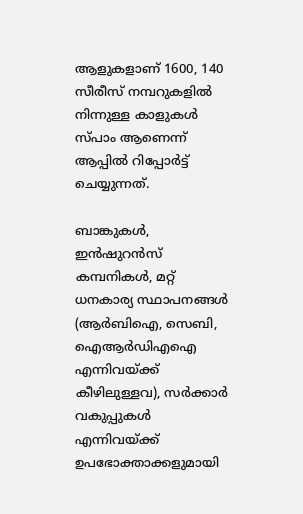ആളുകളാണ് 1600, 140 സീരീസ് നമ്പറുകളില്‍ നിന്നുള്ള കാളുകള്‍ സ്പാം ആണെന്ന് ആപ്പില്‍ റിപ്പോര്‍ട്ട് ചെയ്യുന്നത്.

ബാങ്കുകള്‍, ഇന്‍ഷുറന്‍സ് കമ്പനികള്‍, മറ്റ് ധനകാര്യ സ്ഥാപനങ്ങള്‍ (ആര്‍ബിഐ, സെബി, ഐആര്‍ഡിഎഐ എന്നിവയ്ക്ക് കീഴിലുള്ളവ), സര്‍ക്കാര്‍ വകുപ്പുകള്‍ എന്നിവയ്ക്ക് ഉപഭോക്താക്കളുമായി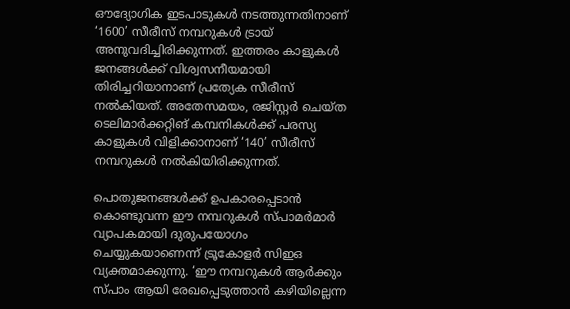ഔദ്യോഗിക ഇടപാടുകള്‍ നടത്തുന്നതിനാണ് ‘1600’ സീരീസ് നമ്പറുകള്‍ ട്രായ് അനുവദിച്ചിരിക്കുന്നത്. ഇത്തരം കാളുകള്‍ ജനങ്ങള്‍ക്ക് വിശ്വസനീയമായി തിരിച്ചറിയാനാണ് പ്രത്യേക സീരീസ് നല്‍കിയത്. അതേസമയം, രജിസ്റ്റര്‍ ചെയ്ത ടെലിമാര്‍ക്കറ്റിങ്‌ കമ്പനികള്‍ക്ക് പരസ്യ കാളുകള്‍ വിളിക്കാനാണ് ‘140’ സീരീസ് നമ്പറുകള്‍ നല്‍കിയിരിക്കുന്നത്.

പൊതുജനങ്ങള്‍ക്ക് ഉപകാരപ്പെടാന്‍ കൊണ്ടുവന്ന ഈ നമ്പറുകള്‍ സ്പാമര്‍മാര്‍ വ്യാപകമായി ദുരുപയോഗം ചെയ്യുകയാണെന്ന് ട്രൂകോളര്‍ സിഇഒ വ്യക്തമാക്കുന്നു. ‘ഈ നമ്പറുകള്‍ ആര്‍ക്കും സ്പാം ആയി രേഖപ്പെടുത്താന്‍ കഴിയില്ലെന്ന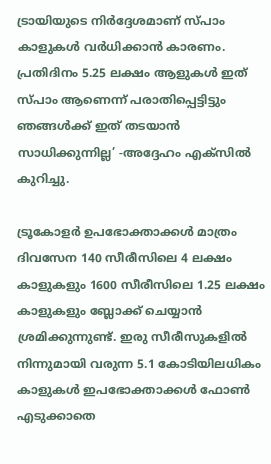ട്രായിയുടെ നിര്‍ദ്ദേശമാണ് സ്പാം കാളുകള്‍ വര്‍ധിക്കാന്‍ കാരണം. പ്രതിദിനം 5.25 ലക്ഷം ആളുകള്‍ ഇത് സ്പാം ആണെന്ന് പരാതിപ്പെട്ടിട്ടും ഞങ്ങള്‍ക്ക് ഇത് തടയാന്‍ സാധിക്കുന്നില്ല’ -അദ്ദേഹം എക്‌സില്‍ കുറിച്ചു.

ട്രൂകോളര്‍ ഉപഭോക്താക്കള്‍ മാത്രം ദിവസേന 140 സീരീസിലെ 4 ലക്ഷം കാളുകളും 1600 സീരീസിലെ 1.25 ലക്ഷം കാളുകളും ബ്ലോക്ക് ചെയ്യാന്‍ ശ്രമിക്കുന്നുണ്ട്. ഇരു സീരീസുകളില്‍ നിന്നുമായി വരുന്ന 5.1 കോടിയിലധികം കാളുകള്‍ ഇപഭോക്താക്കള്‍ ഫോണ്‍ എടുക്കാതെ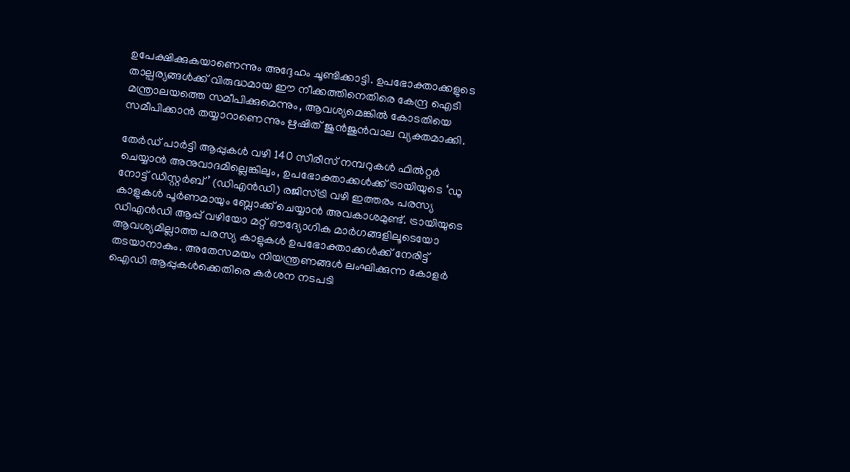ഉപേക്ഷിക്കുകയാണെന്നും അദ്ദേഹം ചൂണ്ടിക്കാട്ടി. ഉപഭോക്താക്കളുടെ താല്പര്യങ്ങള്‍ക്ക് വിരുദ്ധമായ ഈ നീക്കത്തിനെതിരെ കേന്ദ്ര ഐടി മന്ത്രാലയത്തെ സമീപിക്കുമെന്നും, ആവശ്യമെങ്കില്‍ കോടതിയെ സമീപിക്കാന്‍ തയ്യാറാണെന്നും ഋഷിത് ജുന്‍ജുന്‍വാല വ്യക്തമാക്കി.

തേര്‍ഡ് പാര്‍ട്ടി ആപ്പുകള്‍ വഴി 140 സീരീസ് നമ്പറുകള്‍ ഫില്‍റ്റര്‍ ചെയ്യാന്‍ അനുവാദമില്ലെങ്കിലും, ഉപഭോക്താക്കള്‍ക്ക് ട്രായിയുടെ ‘ഡു നോട്ട് ഡിസ്റ്റര്‍ബ്’ (ഡിഎന്‍ഡി) രജിസ്ട്രി വഴി ഇത്തരം പരസ്യ കാളുകള്‍ പൂര്‍ണമായും ബ്ലോക്ക് ചെയ്യാന്‍ അവകാശമുണ്ട്. ട്രായിയുടെ ഡിഎന്‍ഡി ആപ്പ് വഴിയോ മറ്റ് ഔദ്യോഗിക മാര്‍ഗങ്ങളിലൂടെയോ ആവശ്യമില്ലാത്ത പരസ്യ കാളുകള്‍ ഉപഭോക്താക്കള്‍ക്ക് നേരിട്ട് തടയാനാകും. അതേസമയം നിയന്ത്രണങ്ങള്‍ ലംഘിക്കുന്ന കോളര്‍ ഐഡി ആപ്പുകള്‍ക്കെതിരെ കര്‍ശന നടപടി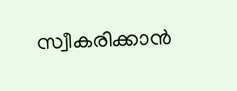സ്വീകരിക്കാന്‍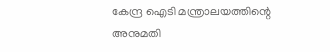കേന്ദ്ര ഐടി മന്ത്രാലയത്തിന്റെ അനുമതി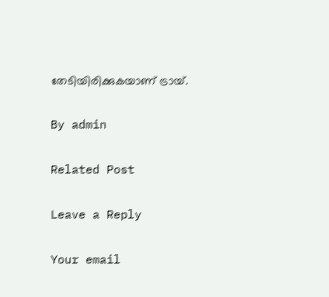തേടിയിരിക്കുകയാണ് ട്രായ്.

By admin

Related Post

Leave a Reply

Your email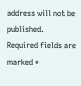address will not be published. Required fields are marked *